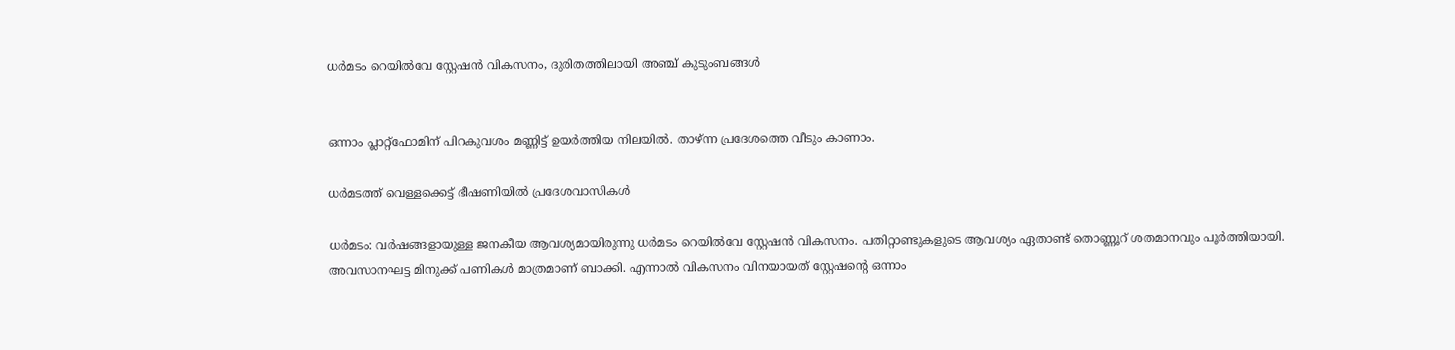ധർമടം റെയിൽവേ സ്റ്റേഷൻ വികസനം, ദുരിതത്തിലായി അഞ്ച് കുടുംബങ്ങൾ


ഒന്നാം പ്ലാറ്റ്ഫോമിന് പിറകുവശം മണ്ണിട്ട് ഉയർത്തിയ നിലയിൽ. താഴ്ന്ന പ്രദേശത്തെ വീടും കാണാം.

ധർമടത്ത് വെള്ളക്കെട്ട് ഭീഷണിയിൽ പ്രദേശവാസികൾ

ധർമടം: വർഷങ്ങളായുള്ള ജനകീയ ആവശ്യമായിരുന്നു ധർമടം റെയിൽവേ സ്റ്റേഷൻ വികസനം. പതിറ്റാണ്ടുകളുടെ ആവശ്യം ഏതാണ്ട് തൊണ്ണൂറ് ശതമാനവും പൂർത്തിയായി. അവസാനഘട്ട മിനുക്ക് പണികൾ മാത്രമാണ് ബാക്കി. എന്നാൽ വികസനം വിനയായത് സ്റ്റേഷന്റെ ഒന്നാം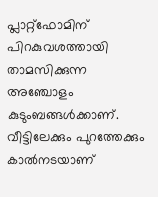പ്ലാറ്റ്ഫോമിന് പിറകുവശത്തായി താമസിക്കുന്ന അഞ്ചോളം കുടുംബങ്ങൾക്കാണ്. വീട്ടിലേക്കും പുറത്തേക്കും കാൽനടയാണ്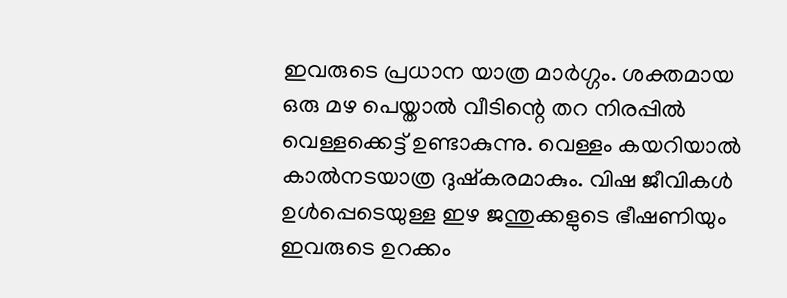ഇവരുടെ പ്രധാന യാത്ര മാർഗ്ഗം. ശക്തമായ ഒരു മഴ പെയ്താൽ വീടിന്റെ തറ നിരപ്പിൽ വെള്ളക്കെട്ട് ഉണ്ടാകുന്നു. വെള്ളം കയറിയാൽ കാൽനടയാത്ര ദുഷ്കരമാകും. വിഷ ജീവികൾ ഉൾപ്പെടെയുള്ള ഇഴ ജന്തുക്കളുടെ ഭീഷണിയും ഇവരുടെ ഉറക്കം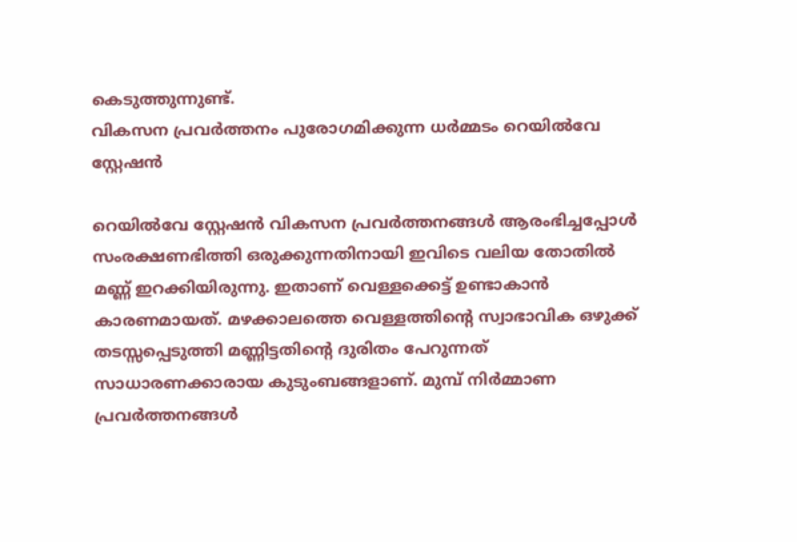കെടുത്തുന്നുണ്ട്.
വികസന പ്രവർത്തനം പുരോഗമിക്കുന്ന ധർമ്മടം റെയിൽവേ സ്റ്റേഷൻ

റെയിൽവേ സ്റ്റേഷൻ വികസന പ്രവർത്തനങ്ങൾ ആരംഭിച്ചപ്പോൾ സംരക്ഷണഭിത്തി ഒരുക്കുന്നതിനായി ഇവിടെ വലിയ തോതിൽ മണ്ണ് ഇറക്കിയിരുന്നു. ഇതാണ് വെള്ളക്കെട്ട് ഉണ്ടാകാൻ കാരണമായത്. മഴക്കാലത്തെ വെള്ളത്തിന്റെ സ്വാഭാവിക ഒഴുക്ക് തടസ്സപ്പെടുത്തി മണ്ണിട്ടതിന്റെ ദുരിതം പേറുന്നത് സാധാരണക്കാരായ കുടുംബങ്ങളാണ്. മുമ്പ് നിർമ്മാണ പ്രവർത്തനങ്ങൾ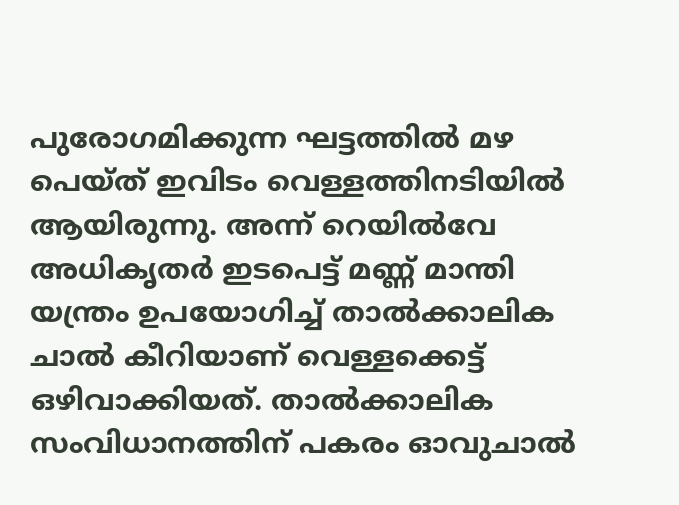പുരോഗമിക്കുന്ന ഘട്ടത്തിൽ മഴ പെയ്ത് ഇവിടം വെള്ളത്തിനടിയിൽ ആയിരുന്നു. അന്ന് റെയിൽവേ അധികൃതർ ഇടപെട്ട് മണ്ണ് മാന്തി യന്ത്രം ഉപയോഗിച്ച് താൽക്കാലിക ചാൽ കീറിയാണ് വെള്ളക്കെട്ട് ഒഴിവാക്കിയത്. താൽക്കാലിക സംവിധാനത്തിന് പകരം ഓവുചാല്‍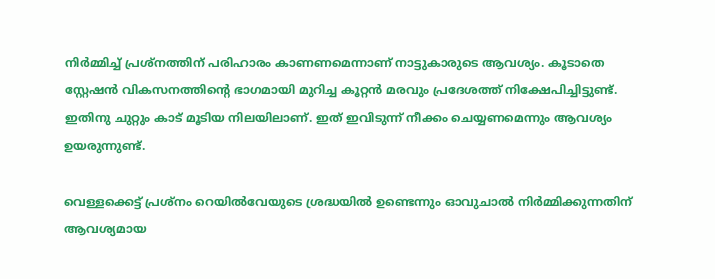നിർമ്മിച്ച് പ്രശ്നത്തിന് പരിഹാരം കാണണമെന്നാണ് നാട്ടുകാരുടെ ആവശ്യം. കൂടാതെ സ്റ്റേഷന്‍ വികസനത്തിന്റെ ഭാഗമായി മുറിച്ച കൂറ്റൻ മരവും പ്രദേശത്ത് നിക്ഷേപിച്ചിട്ടുണ്ട്. ഇതിനു ചുറ്റും കാട് മൂടിയ നിലയിലാണ്. ഇത് ഇവിടുന്ന് നീക്കം ചെയ്യണമെന്നും ആവശ്യം ഉയരുന്നുണ്ട്.

വെള്ളക്കെട്ട് പ്രശ്നം റെയിൽവേയുടെ ശ്രദ്ധയിൽ ഉണ്ടെന്നും ഓവുചാല്‍ നിർമ്മിക്കുന്നതിന് ആവശ്യമായ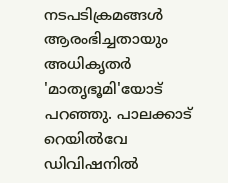നടപടിക്രമങ്ങൾ ആരംഭിച്ചതായും അധികൃതർ 'മാതൃഭൂമി'യോട് പറഞ്ഞു. പാലക്കാട് റെയിൽവേ ഡിവിഷനിൽ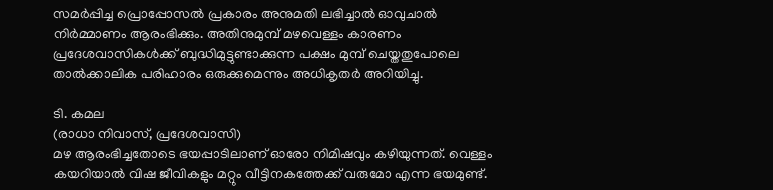സമർപ്പിച്ച പ്രൊപ്പോസൽ പ്രകാരം അനുമതി ലഭിച്ചാൽ ഓവുചാല്‍ നിർമ്മാണം ആരംഭിക്കും. അതിനുമുമ്പ് മഴവെള്ളം കാരണം പ്രദേശവാസികൾക്ക് ബുദ്ധിമുട്ടുണ്ടാക്കുന്ന പക്ഷം മുമ്പ് ചെയ്തതുപോലെ താൽക്കാലിക പരിഹാരം ഒരുക്കുമെന്നും അധികൃതർ അറിയിച്ചു.

ടി. കമല
(രാധാ നിവാസ്, പ്രദേശവാസി)
മഴ ആരംഭിച്ചതോടെ ഭയപ്പാടിലാണ് ഓരോ നിമിഷവും കഴിയുന്നത്. വെള്ളം കയറിയാൽ വിഷ ജീവികളും മറ്റും വീട്ടിനകത്തേക്ക് വരുമോ എന്ന ഭയമുണ്ട്.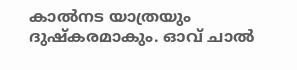കാൽനട യാത്രയും ദുഷ്കരമാകും. ഓവ് ചാൽ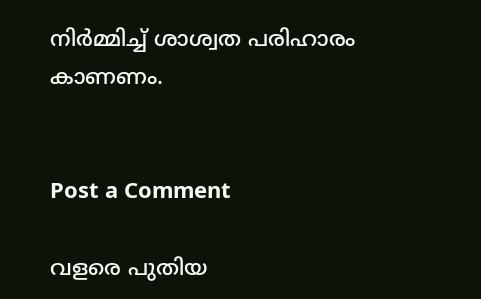നിർമ്മിച്ച് ശാശ്വത പരിഹാരം കാണണം.


Post a Comment

വളരെ പുതിയ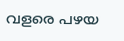വളരെ പഴയ